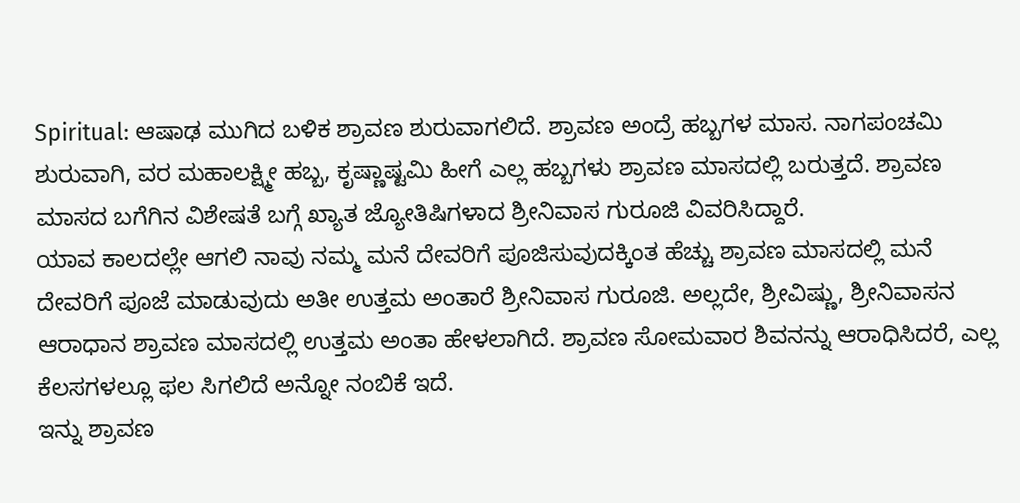Spiritual: ಆಷಾಢ ಮುಗಿದ ಬಳಿಕ ಶ್ರಾವಣ ಶುರುವಾಗಲಿದೆ. ಶ್ರಾವಣ ಅಂದ್ರೆ ಹಬ್ಬಗಳ ಮಾಸ. ನಾಗಪಂಚಮಿ ಶುರುವಾಗಿ, ವರ ಮಹಾಲಕ್ಷ್ಮೀ ಹಬ್ಬ, ಕೃಷ್ಣಾಷ್ಟಮಿ ಹೀಗೆ ಎಲ್ಲ ಹಬ್ಬಗಳು ಶ್ರಾವಣ ಮಾಸದಲ್ಲಿ ಬರುತ್ತದೆ. ಶ್ರಾವಣ ಮಾಸದ ಬಗೆಗಿನ ವಿಶೇಷತೆ ಬಗ್ಗೆ ಖ್ಯಾತ ಜ್ಯೋತಿಷಿಗಳಾದ ಶ್ರೀನಿವಾಸ ಗುರೂಜಿ ವಿವರಿಸಿದ್ದಾರೆ.
ಯಾವ ಕಾಲದಲ್ಲೇ ಆಗಲಿ ನಾವು ನಮ್ಮ ಮನೆ ದೇವರಿಗೆ ಪೂಜಿಸುವುದಕ್ಕಿಂತ ಹೆಚ್ಚು ಶ್ರಾವಣ ಮಾಸದಲ್ಲಿ ಮನೆ ದೇವರಿಗೆ ಪೂಜೆ ಮಾಡುವುದು ಅತೀ ಉತ್ತಮ ಅಂತಾರೆ ಶ್ರೀನಿವಾಸ ಗುರೂಜಿ. ಅಲ್ಲದೇ, ಶ್ರೀವಿಷ್ಣು, ಶ್ರೀನಿವಾಸನ ಆರಾಧಾನ ಶ್ರಾವಣ ಮಾಸದಲ್ಲಿ ಉತ್ತಮ ಅಂತಾ ಹೇಳಲಾಗಿದೆ. ಶ್ರಾವಣ ಸೋಮವಾರ ಶಿವನನ್ನು ಆರಾಧಿಸಿದರೆ, ಎಲ್ಲ ಕೆಲಸಗಳಲ್ಲೂ ಫಲ ಸಿಗಲಿದೆ ಅನ್ನೋ ನಂಬಿಕೆ ಇದೆ.
ಇನ್ನು ಶ್ರಾವಣ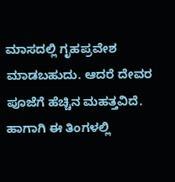ಮಾಸದಲ್ಲಿ ಗೃಹಪ್ರವೇಶ ಮಾಡಬಹುದು. ಆದರೆ ದೇವರ ಪೂಜೆಗೆ ಹೆಚ್ಚಿನ ಮಹತ್ತವಿದೆ. ಹಾಗಾಗಿ ಈ ತಿಂಗಳಲ್ಲಿ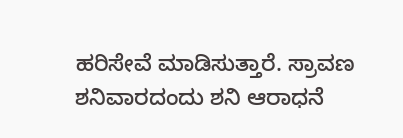ಹರಿಸೇವೆ ಮಾಡಿಸುತ್ತಾರೆ. ಸ್ರಾವಣ ಶನಿವಾರದಂದು ಶನಿ ಆರಾಧನೆ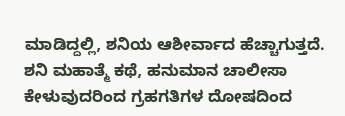ಮಾಡಿದ್ದಲ್ಲಿ, ಶನಿಯ ಆಶೀರ್ವಾದ ಹೆಚ್ಚಾಗುತ್ತದೆ. ಶನಿ ಮಹಾತ್ಮೆ ಕಥೆ, ಹನುಮಾನ ಚಾಲೀಸಾ ಕೇಳುವುದರಿಂದ ಗ್ರಹಗತಿಗಳ ದೋಷದಿಂದ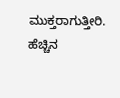ಮುಕ್ತರಾಗುತ್ತೀರಿ. ಹೆಚ್ಚಿನ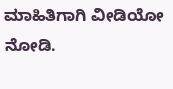ಮಾಹಿತಿಗಾಗಿ ವೀಡಿಯೋ ನೋಡಿ.